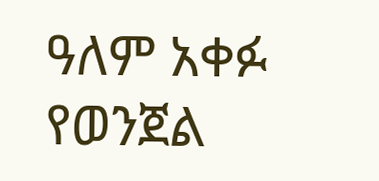ዓለም አቀፉ የወንጀል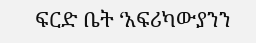ፍርድ ቤት ‘አፍሪካውያንን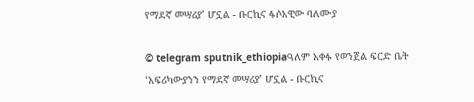የማደኛ መሣሪያ’ ሆኗል - ቡርኪና ፋሶአዊው ባለሙያ

© telegram sputnik_ethiopiaዓለም አቀፉ የወንጀል ፍርድ ቤት ‘አፍሪካውያንን የማደኛ መሣሪያ’ ሆኗል - ቡርኪና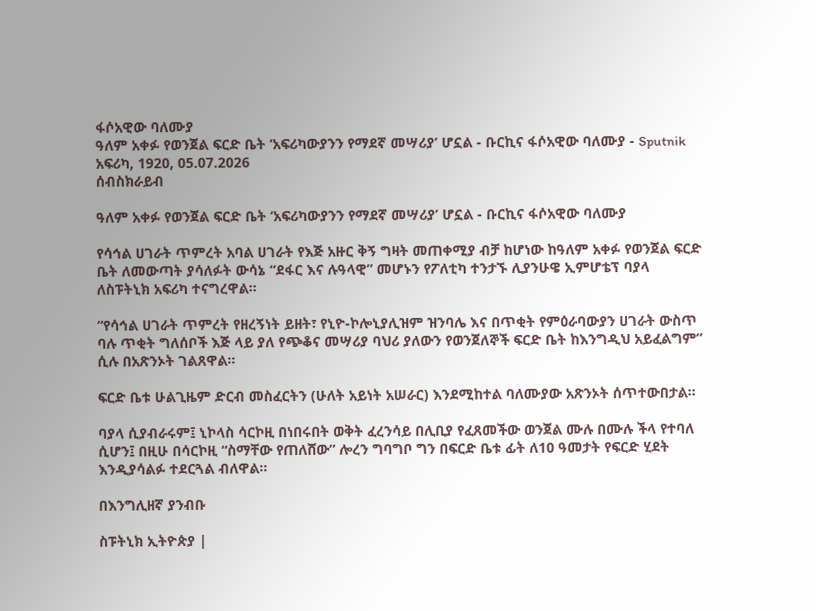ፋሶአዊው ባለሙያ
ዓለም አቀፉ የወንጀል ፍርድ ቤት ‘አፍሪካውያንን የማደኛ መሣሪያ’ ሆኗል - ቡርኪና ፋሶአዊው ባለሙያ - Sputnik አፍሪካ, 1920, 05.07.2026
ሰብስክራይብ

ዓለም አቀፉ የወንጀል ፍርድ ቤት ‘አፍሪካውያንን የማደኛ መሣሪያ’ ሆኗል - ቡርኪና ፋሶአዊው ባለሙያ

የሳኅል ሀገራት ጥምረት አባል ሀገራት የእጅ አዙር ቅኝ ግዛት መጠቀሚያ ብቻ ከሆነው ከዓለም አቀፉ የወንጀል ፍርድ ቤት ለመውጣት ያሳለፉት ውሳኔ “ደፋር እና ሉዓላዊ” መሆኑን የፖለቲካ ተንታኙ ሊያንሁዌ ኢምሆቴፕ ባያላ ለስፑትኒክ አፍሪካ ተናግረዋል።

“የሳኅል ሀገራት ጥምረት የዘረኝነት ይዘት፣ የኒዮ-ኮሎኒያሊዝም ዝንባሌ እና በጥቂት የምዕራባውያን ሀገራት ውስጥ ባሉ ጥቂት ግለሰቦች እጅ ላይ ያለ የጭቆና መሣሪያ ባህሪ ያለውን የወንጀለኞች ፍርድ ቤት ከእንግዲህ አይፈልግም” ሲሉ በአጽንኦት ገልጸዋል።

ፍርድ ቤቱ ሁልጊዜም ድርብ መስፈርትን (ሁለት አይነት አሠራር) እንደሚከተል ባለሙያው አጽንኦት ሰጥተውበታል።

ባያላ ሲያብራሩም፤ ኒኮላስ ሳርኮዚ በነበሩበት ወቅት ፈረንሳይ በሊቢያ የፈጸመችው ወንጀል ሙሉ በሙሉ ችላ የተባለ ሲሆን፤ በዚሁ በሳርኮዚ “ስማቸው የጠለሸው” ሎረን ግባግቦ ግን በፍርድ ቤቱ ፊት ለ10 ዓመታት የፍርድ ሂደት እንዲያሳልፉ ተደርጓል ብለዋል።

በእንግሊዘኛ ያንብቡ

ስፑትኒክ ኢትዮጵያ |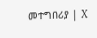መተግበሪያ | X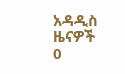አዳዲስ ዜናዎች
0